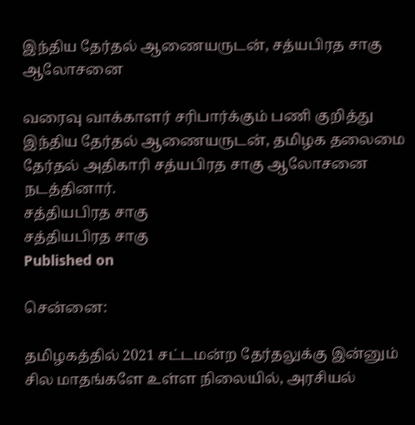இந்திய தேர்தல் ஆணையருடன், சத்யபிரத சாகு ஆலோசனை

வரைவு வாக்காளர் சரிபார்க்கும் பணி குறித்து இந்திய தேர்தல் ஆணையருடன், தமிழக தலைமை தேர்தல் அதிகாரி சத்யபிரத சாகு ஆலோசனை நடத்தினார்.
சத்தியபிரத சாகு
சத்தியபிரத சாகு
Published on

சென்னை:

தமிழகத்தில் 2021 சட்டமன்ற தேர்தலுக்கு இன்னும் சில மாதங்களே உள்ள நிலையில், அரசியல்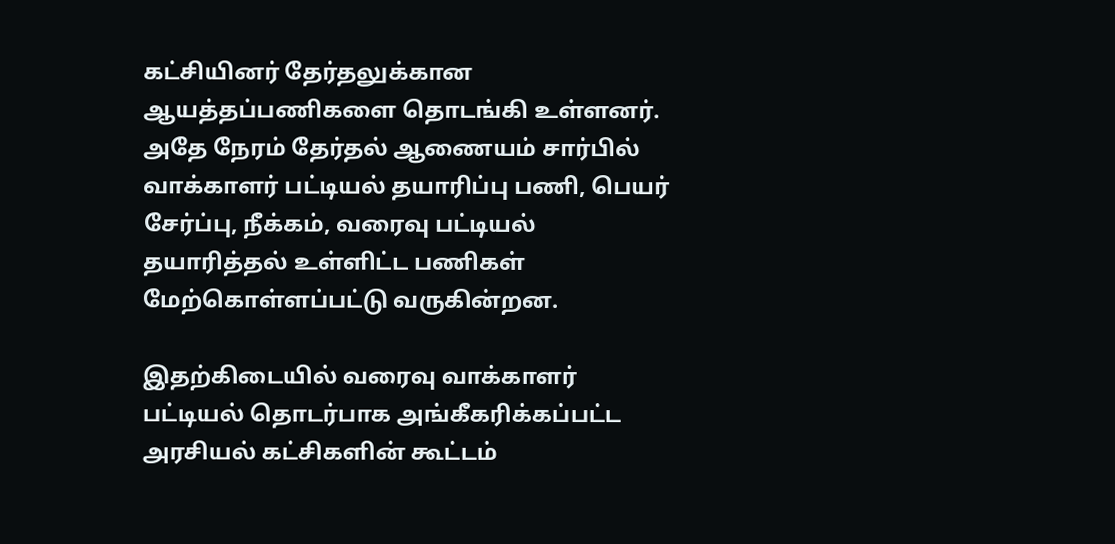கட்சியினர் தேர்தலுக்கான ஆயத்தப்பணிகளை தொடங்கி உள்ளனர். அதே நேரம் தேர்தல் ஆணையம் சார்பில் வாக்காளர் பட்டியல் தயாரிப்பு பணி, பெயர் சேர்ப்பு, நீக்கம், வரைவு பட்டியல் தயாரித்தல் உள்ளிட்ட பணிகள் மேற்கொள்ளப்பட்டு வருகின்றன.

இதற்கிடையில் வரைவு வாக்காளர் பட்டியல் தொடர்பாக அங்கீகரிக்கப்பட்ட அரசியல் கட்சிகளின் கூட்டம்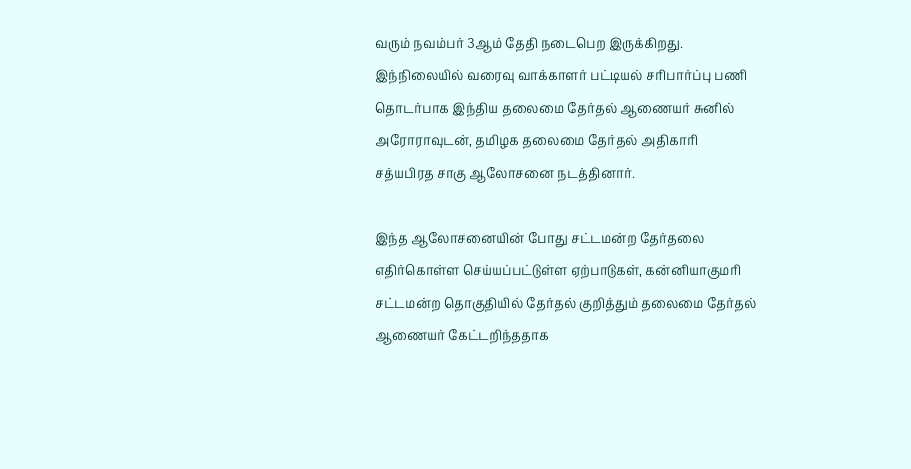வரும் நவம்பர் 3ஆம் தேதி நடைபெற இருக்கிறது. இந்நிலையில் வரைவு வாக்காளர் பட்டியல் சரிபார்ப்பு பணி தொடர்பாக இந்திய தலைமை தேர்தல் ஆணையர் சுனில் அரோராவுடன், தமிழக தலைமை தேர்தல் அதிகாரி சத்யபிரத சாகு ஆலோசனை நடத்தினார்.

இந்த ஆலோசனையின் போது சட்டமன்ற தேர்தலை எதிர்கொள்ள செய்யப்பட்டுள்ள ஏற்பாடுகள், கன்னியாகுமரி சட்டமன்ற தொகுதியில் தேர்தல் குறித்தும் தலைமை தேர்தல் ஆணையர் கேட்டறிந்ததாக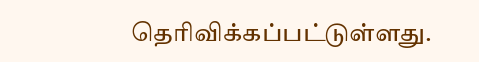தெரிவிக்கப்பட்டுள்ளது.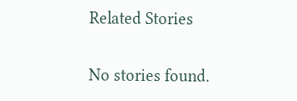Related Stories

No stories found.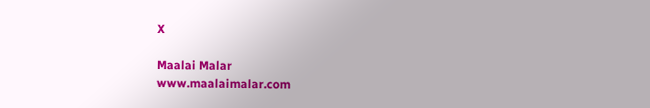X

Maalai Malar
www.maalaimalar.com